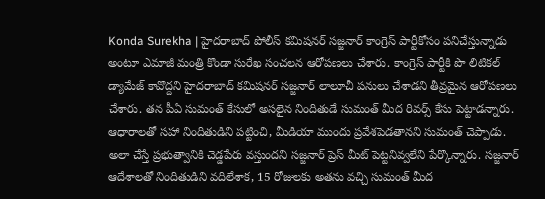Konda Surekha | హైదరాబాద్ పోలీస్ కమిషనర్ సజ్జనార్ కాంగ్రెస్ పార్టీకోసం పనిచేస్తున్నాడు అంటూ ఎమాజీ మంత్రి కొండా సురేఖ సంచలన ఆరోపణలు చేశారు. కాంగ్రెస్ పార్టీకి పొ లిటికల్ డ్యామేజ్ కావొద్దని హైదరాబాద్ కమిషనర్ సజ్జనార్ లాలూచీ పనులు చేశాడని తీవ్రమైన ఆరోపణలు చేశారు. తన పీఏ సుమంత్ కేసులో అసలైన నిందితుడే సుమంత్ మీద రివర్స్ కేసు పెట్టాడన్నారు.
ఆధారాలతో సహా నిందితుడిని పట్టించి, మీడియా ముందు ప్రవేశపెడతానని సుమంత్ చెప్పాడు. అలా చేస్తే ప్రభుత్వానికి చెడ్డపేరు వస్తుందని సజ్జనార్ ప్రెస్ మీట్ పెట్టనివ్వలేని పేర్కొన్నారు. సజ్జనార్ ఆదేశాలతో నిందితుడిని వదిలేశాక, 15 రోజులకు అతను వచ్చి సుమంత్ మీద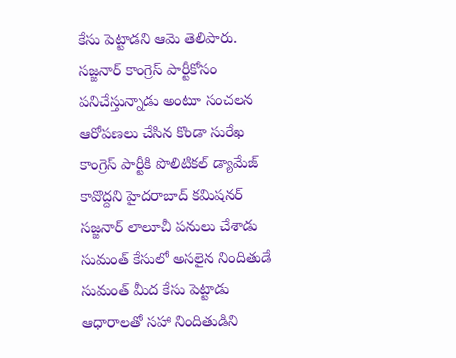కేసు పెట్టాడని ఆమె తెలిపారు.
సజ్జనార్ కాంగ్రెస్ పార్టీకోసం పనిచేస్తున్నాడు అంటూ సంచలన ఆరోపణలు చేసిన కొండా సురేఖ
కాంగ్రెస్ పార్టీకి పొలిటికల్ డ్యామేజ్ కావొద్దని హైదరాబాద్ కమిషనర్ సజ్జనార్ లాలూచీ పనులు చేశాడు
సుమంత్ కేసులో అసలైన నిందితుడే సుమంత్ మీద కేసు పెట్టాడు
ఆధారాలతో సహా నిందితుడిని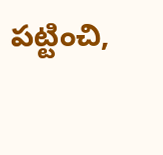పట్టించి,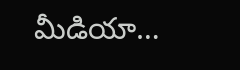మీడియా…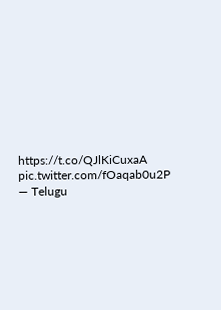https://t.co/QJlKiCuxaA pic.twitter.com/fOaqab0u2P
— Telugu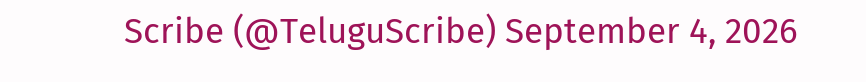Scribe (@TeluguScribe) September 4, 2026